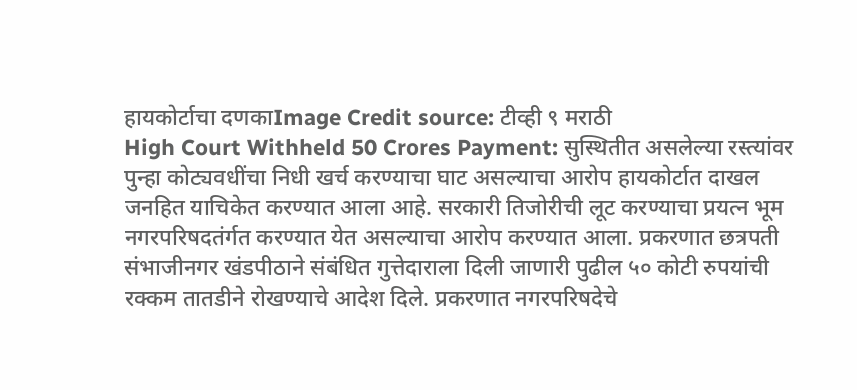हायकोर्टाचा दणकाImage Credit source: टीव्ही ९ मराठी
High Court Withheld 50 Crores Payment: सुस्थितीत असलेल्या रस्त्यांवर पुन्हा कोट्यवधींचा निधी खर्च करण्याचा घाट असल्याचा आरोप हायकोर्टात दाखल जनहित याचिकेत करण्यात आला आहे. सरकारी तिजोरीची लूट करण्याचा प्रयत्न भूम नगरपरिषदतंर्गत करण्यात येत असल्याचा आरोप करण्यात आला. प्रकरणात छत्रपती संभाजीनगर खंडपीठाने संबंधित गुत्तेदाराला दिली जाणारी पुढील ५० कोटी रुपयांची रक्कम तातडीने रोखण्याचे आदेश दिले. प्रकरणात नगरपरिषदेचे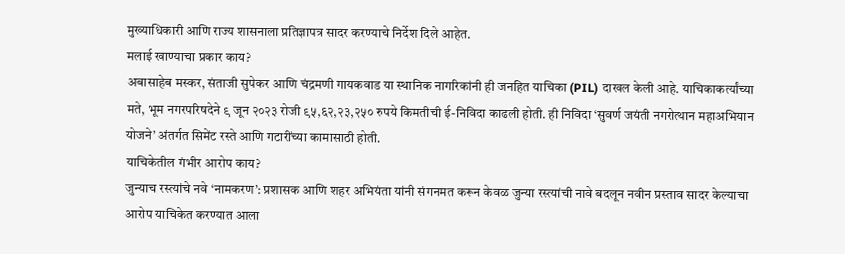मुख्याधिकारी आणि राज्य शासनाला प्रतिज्ञापत्र सादर करण्याचे निर्देश दिले आहेत.
मलाई खाण्याचा प्रकार काय?
अबासाहेब मस्कर, संताजी सुपेकर आणि चंद्रमणी गायकवाड या स्थानिक नागरिकांनी ही जनहित याचिका (PIL) दाखल केली आहे. याचिकाकर्त्यांच्या मते, भूम नगरपरिषदेने ९ जून २०२३ रोजी ९५,६२,२३,२५० रुपये किमतीची ई-निविदा काढली होती. ही निविदा ‘सुवर्ण जयंती नगरोत्थान महाअभियान योजने’ अंतर्गत सिमेंट रस्ते आणि गटारींच्या कामासाठी होती.
याचिकेतील गंभीर आरोप काय?
जुन्याच रस्त्यांचे नवे ‘नामकरण’: प्रशासक आणि शहर अभियंता यांनी संगनमत करून केवळ जुन्या रस्त्यांची नावे बदलून नवीन प्रस्ताव सादर केल्याचा आरोप याचिकेत करण्यात आला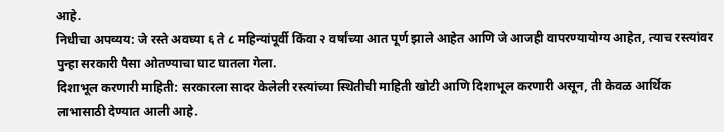आहे.
निधीचा अपव्यय: जे रस्ते अवघ्या ६ ते ८ महिन्यांपूर्वी किंवा २ वर्षांच्या आत पूर्ण झाले आहेत आणि जे आजही वापरण्यायोग्य आहेत, त्याच रस्त्यांवर पुन्हा सरकारी पैसा ओतण्याचा घाट घातला गेला.
दिशाभूल करणारी माहिती: सरकारला सादर केलेली रस्त्यांच्या स्थितीची माहिती खोटी आणि दिशाभूल करणारी असून, ती केवळ आर्थिक लाभासाठी देण्यात आली आहे.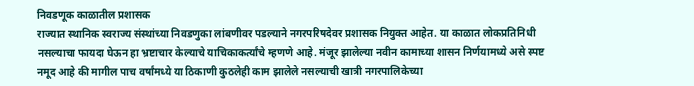निवडणूक काळातील प्रशासक
राज्यात स्थानिक स्वराज्य संस्थांच्या निवडणुका लांबणीवर पडल्याने नगरपरिषदेवर प्रशासक नियुक्त आहेत. या काळात लोकप्रतिनिधी नसल्याचा फायदा घेऊन हा भ्रष्टाचार केल्याचे याचिकाकर्त्यांचे म्हणणे आहे. मंजूर झालेल्या नवीन कामाच्या शासन निर्णयामध्ये असे स्पष्ट नमूद आहे की मागील पाच वर्षांमध्ये या ठिकाणी कुठलेही काम झालेले नसल्याची खात्री नगरपालिकेच्या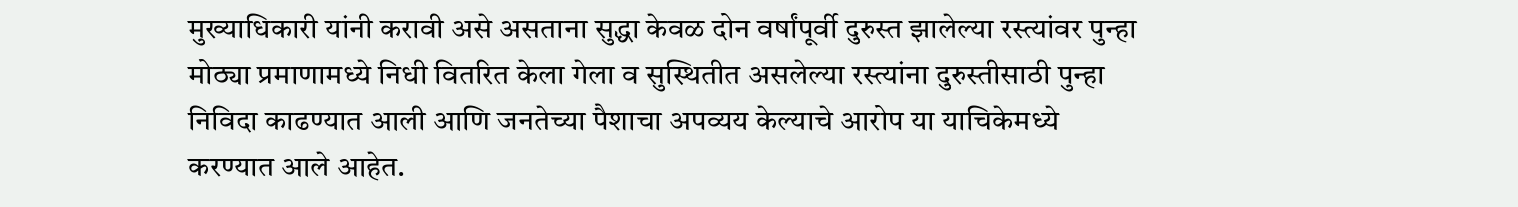मुख्याधिकारी यांनी करावी असे असताना सुद्धा केवळ दोन वर्षांपूर्वी दुरुस्त झालेल्या रस्त्यांवर पुन्हा मोठ्या प्रमाणामध्ये निधी वितरित केला गेला व सुस्थितीत असलेल्या रस्त्यांना दुरुस्तीसाठी पुन्हा निविदा काढण्यात आली आणि जनतेच्या पैशाचा अपव्यय केल्याचे आरोप या याचिकेमध्ये करण्यात आले आहेत.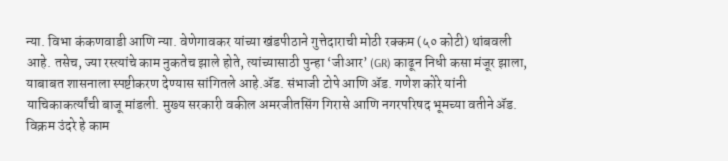न्या. विभा कंकणवाडी आणि न्या. वेणेगावकर यांच्या खंडपीठाने गुत्तेदाराची मोठी रक्कम (५० कोटी) थांबवली आहे. तसेच, ज्या रस्त्यांचे काम नुकतेच झाले होते, त्यांच्यासाठी पुन्हा ‘जीआर’ (GR) काढून निधी कसा मंजूर झाला, याबाबत शासनाला स्पष्टीकरण देण्यास सांगितले आहे.ॲड. संभाजी टोपे आणि ॲड. गणेश कोरे यांनी याचिकाकर्त्यांची बाजू मांडली. मुख्य सरकारी वकील अमरजीतसिंग गिरासे आणि नगरपरिषद भूमच्या वतीने ॲड. विक्रम उंदरे हे काम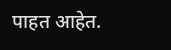पाहत आहेत.